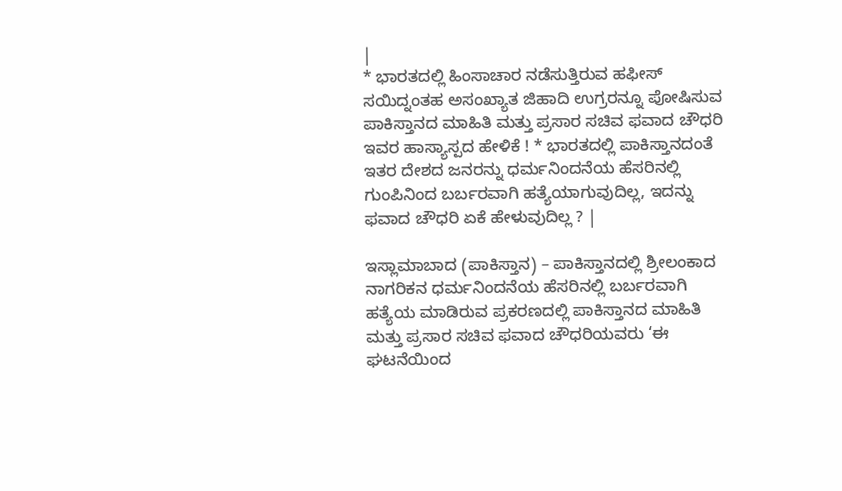|
* ಭಾರತದಲ್ಲಿ ಹಿಂಸಾಚಾರ ನಡೆಸುತ್ತಿರುವ ಹಫೀಸ್ ಸಯಿದ್ನಂತಹ ಅಸಂಖ್ಯಾತ ಜಿಹಾದಿ ಉಗ್ರರನ್ನೂ ಪೋಷಿಸುವ ಪಾಕಿಸ್ತಾನದ ಮಾಹಿತಿ ಮತ್ತು ಪ್ರಸಾರ ಸಚಿವ ಫವಾದ ಚೌಧರಿ ಇವರ ಹಾಸ್ಯಾಸ್ಪದ ಹೇಳಿಕೆ ! * ಭಾರತದಲ್ಲಿ ಪಾಕಿಸ್ತಾನದಂತೆ ಇತರ ದೇಶದ ಜನರನ್ನು ಧರ್ಮನಿಂದನೆಯ ಹೆಸರಿನಲ್ಲಿ ಗುಂಪಿನಿಂದ ಬರ್ಬರವಾಗಿ ಹತ್ಯೆಯಾಗುವುದಿಲ್ಲ, ಇದನ್ನು ಫವಾದ ಚೌಧರಿ ಏಕೆ ಹೇಳುವುದಿಲ್ಲ ? |

ಇಸ್ಲಾಮಾಬಾದ (ಪಾಕಿಸ್ತಾನ) – ಪಾಕಿಸ್ತಾನದಲ್ಲಿ ಶ್ರೀಲಂಕಾದ ನಾಗರಿಕನ ಧರ್ಮನಿಂದನೆಯ ಹೆಸರಿನಲ್ಲಿ ಬರ್ಬರವಾಗಿ ಹತ್ಯೆಯ ಮಾಡಿರುವ ಪ್ರಕರಣದಲ್ಲಿ ಪಾಕಿಸ್ತಾನದ ಮಾಹಿತಿ ಮತ್ತು ಪ್ರಸಾರ ಸಚಿವ ಫವಾದ ಚೌಧರಿಯವರು ‘ಈ ಘಟನೆಯಿಂದ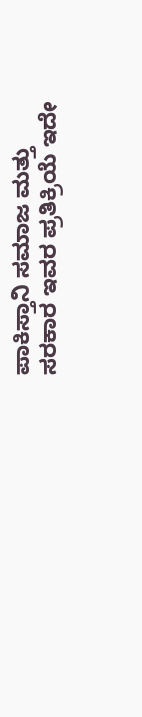ಪಾಕಿಸ್ತಾನಿ ಸಮಾಜ ಮತ್ತು ಸರಕಾರ ಇವರ ಪ್ರತಿಕ್ರಿಯೆ ಇದೇ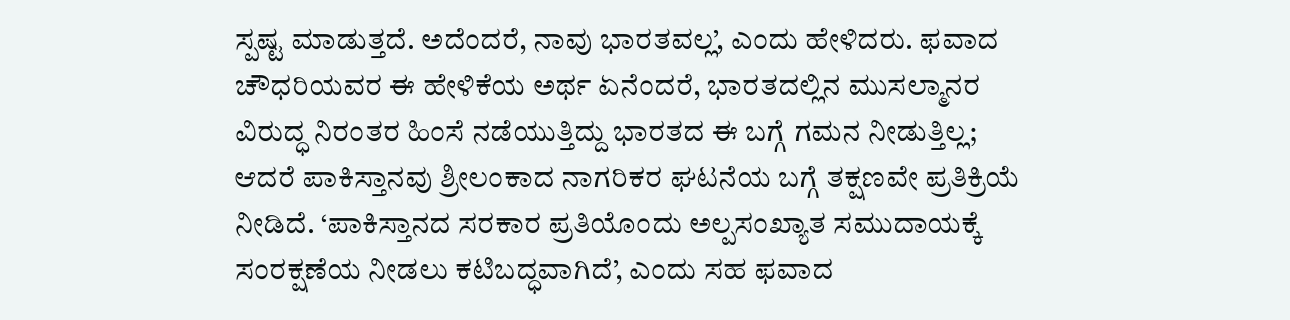ಸ್ಪಷ್ಟ ಮಾಡುತ್ತದೆ. ಅದೆಂದರೆ, ನಾವು ಭಾರತವಲ್ಲ’, ಎಂದು ಹೇಳಿದರು. ಫವಾದ ಚೌಧರಿಯವರ ಈ ಹೇಳಿಕೆಯ ಅರ್ಥ ಏನೆಂದರೆ, ಭಾರತದಲ್ಲಿನ ಮುಸಲ್ಮಾನರ ವಿರುದ್ಧ ನಿರಂತರ ಹಿಂಸೆ ನಡೆಯುತ್ತಿದ್ದು ಭಾರತದ ಈ ಬಗ್ಗೆ ಗಮನ ನೀಡುತ್ತಿಲ್ಲ; ಆದರೆ ಪಾಕಿಸ್ತಾನವು ಶ್ರೀಲಂಕಾದ ನಾಗರಿಕರ ಘಟನೆಯ ಬಗ್ಗೆ ತಕ್ಷಣವೇ ಪ್ರತಿಕ್ರಿಯೆ ನೀಡಿದೆ. ‘ಪಾಕಿಸ್ತಾನದ ಸರಕಾರ ಪ್ರತಿಯೊಂದು ಅಲ್ಪಸಂಖ್ಯಾತ ಸಮುದಾಯಕ್ಕೆ ಸಂರಕ್ಷಣೆಯ ನೀಡಲು ಕಟಿಬದ್ಧವಾಗಿದೆ’, ಎಂದು ಸಹ ಫವಾದ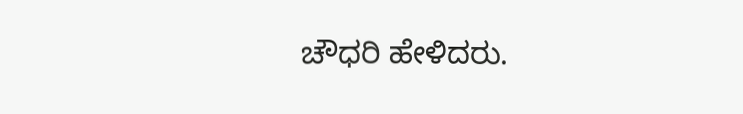ಚೌಧರಿ ಹೇಳಿದರು.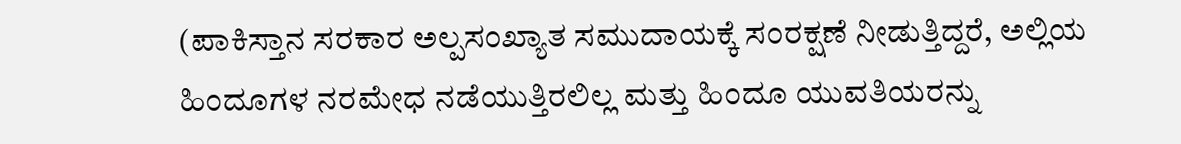(ಪಾಕಿಸ್ತಾನ ಸರಕಾರ ಅಲ್ಪಸಂಖ್ಯಾತ ಸಮುದಾಯಕ್ಕೆ ಸಂರಕ್ಷಣೆ ನೀಡುತ್ತಿದ್ದರೆ, ಅಲ್ಲಿಯ ಹಿಂದೂಗಳ ನರಮೇಧ ನಡೆಯುತ್ತಿರಲಿಲ್ಲ ಮತ್ತು ಹಿಂದೂ ಯುವತಿಯರನ್ನು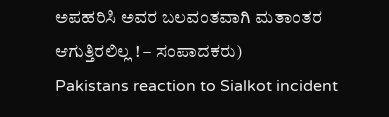ಅಪಹರಿಸಿ ಅವರ ಬಲವಂತವಾಗಿ ಮತಾಂತರ ಆಗುತ್ತಿರಲಿಲ್ಲ ! – ಸಂಪಾದಕರು)
Pakistans reaction to Sialkot incident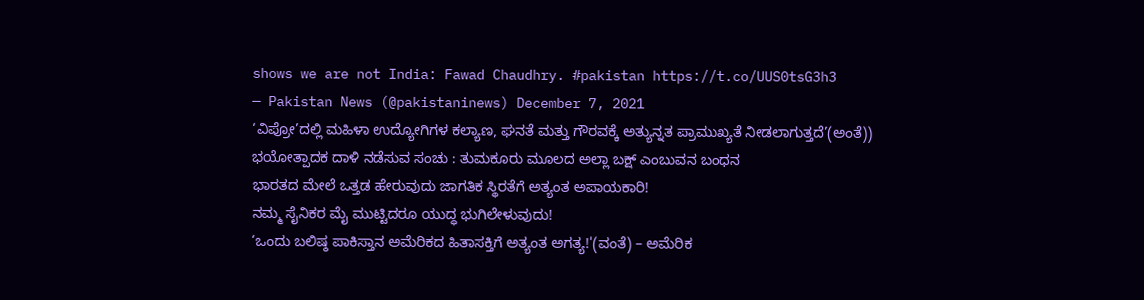shows we are not India: Fawad Chaudhry. #pakistan https://t.co/UUS0tsG3h3
— Pakistan News (@pakistaninews) December 7, 2021
‘ವಿಪ್ರೋ’ದಲ್ಲಿ ಮಹಿಳಾ ಉದ್ಯೋಗಿಗಳ ಕಲ್ಯಾಣ, ಘನತೆ ಮತ್ತು ಗೌರವಕ್ಕೆ ಅತ್ಯುನ್ನತ ಪ್ರಾಮುಖ್ಯತೆ ನೀಡಲಾಗುತ್ತದೆ’(ಅಂತೆ))
ಭಯೋತ್ಪಾದಕ ದಾಳಿ ನಡೆಸುವ ಸಂಚು : ತುಮಕೂರು ಮೂಲದ ಅಲ್ಲಾ ಬಕ್ಷ್ ಎಂಬುವನ ಬಂಧನ
ಭಾರತದ ಮೇಲೆ ಒತ್ತಡ ಹೇರುವುದು ಜಾಗತಿಕ ಸ್ಥಿರತೆಗೆ ಅತ್ಯಂತ ಅಪಾಯಕಾರಿ!
ನಮ್ಮ ಸೈನಿಕರ ಮೈ ಮುಟ್ಟಿದರೂ ಯುದ್ಧ ಭುಗಿಲೇಳುವುದು!
‘ಒಂದು ಬಲಿಷ್ಠ ಪಾಕಿಸ್ತಾನ ಅಮೆರಿಕದ ಹಿತಾಸಕ್ತಿಗೆ ಅತ್ಯಂತ ಅಗತ್ಯ!'(ವಂತೆ) – ಅಮೆರಿಕ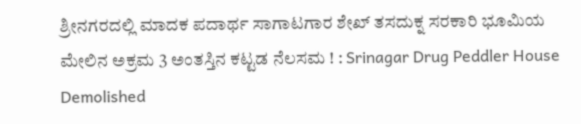ಶ್ರೀನಗರದಲ್ಲಿ ಮಾದಕ ಪದಾರ್ಥ ಸಾಗಾಟಗಾರ ಶೇಖ್ ತಸದುಕ್ನ ಸರಕಾರಿ ಭೂಮಿಯ ಮೇಲಿನ ಅಕ್ರಮ 3 ಅಂತಸ್ತಿನ ಕಟ್ಟಡ ನೆಲಸಮ ! : Srinagar Drug Peddler House Demolished